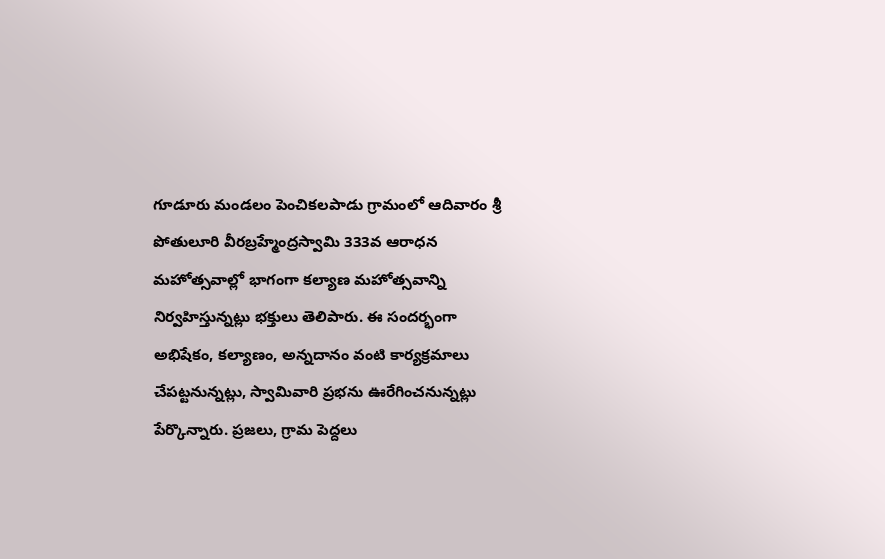గూడూరు మండలం పెంచికలపాడు గ్రామంలో ఆదివారం శ్రీ పోతులూరి వీరబ్రహ్మేంద్రస్వామి 333వ ఆరాధన మహోత్సవాల్లో భాగంగా కల్యాణ మహోత్సవాన్ని నిర్వహిస్తున్నట్లు భక్తులు తెలిపారు. ఈ సందర్భంగా అభిషేకం, కల్యాణం, అన్నదానం వంటి కార్యక్రమాలు చేపట్టనున్నట్లు, స్వామివారి ప్రభను ఊరేగించనున్నట్లు పేర్కొన్నారు. ప్రజలు, గ్రామ పెద్దలు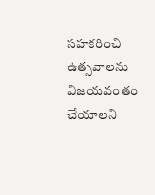సహకరించి ఉత్సవాలను విజయవంతం చేయాలని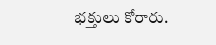భక్తులు కోరారు.